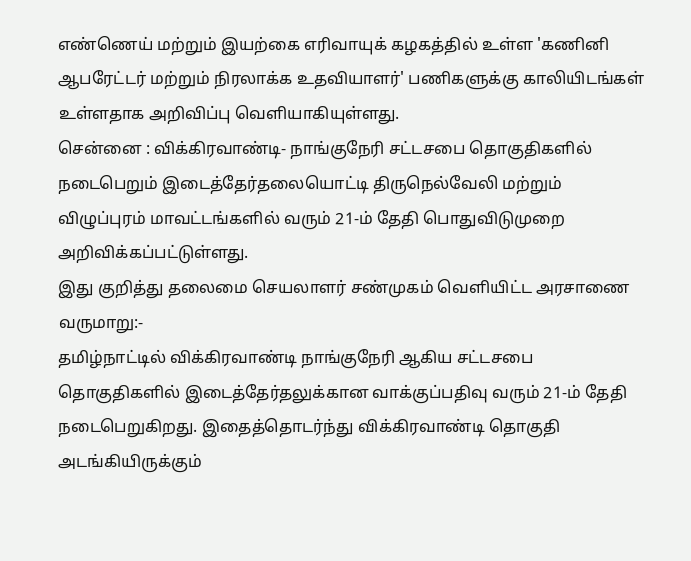எண்ணெய் மற்றும் இயற்கை எரிவாயுக் கழகத்தில் உள்ள 'கணினி ஆபரேட்டர் மற்றும் நிரலாக்க உதவியாளர்' பணிகளுக்கு காலியிடங்கள் உள்ளதாக அறிவிப்பு வெளியாகியுள்ளது.
சென்னை : விக்கிரவாண்டி- நாங்குநேரி சட்டசபை தொகுதிகளில் நடைபெறும் இடைத்தேர்தலையொட்டி திருநெல்வேலி மற்றும் விழுப்புரம் மாவட்டங்களில் வரும் 21-ம் தேதி பொதுவிடுமுறை அறிவிக்கப்பட்டுள்ளது.
இது குறித்து தலைமை செயலாளர் சண்முகம் வெளியிட்ட அரசாணை வருமாறு:-
தமிழ்நாட்டில் விக்கிரவாண்டி நாங்குநேரி ஆகிய சட்டசபை தொகுதிகளில் இடைத்தேர்தலுக்கான வாக்குப்பதிவு வரும் 21-ம் தேதி நடைபெறுகிறது. இதைத்தொடர்ந்து விக்கிரவாண்டி தொகுதி அடங்கியிருக்கும்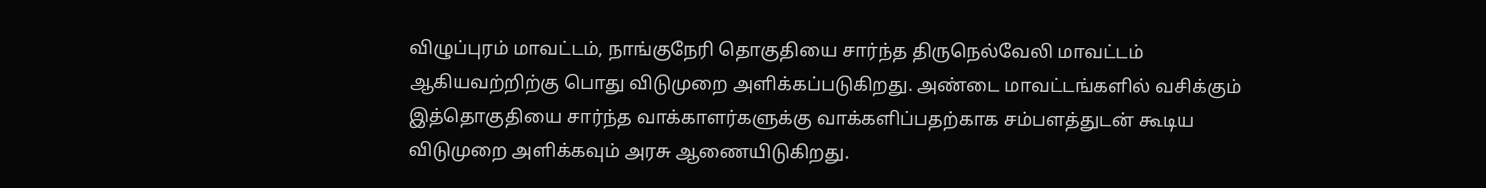விழுப்புரம் மாவட்டம், நாங்குநேரி தொகுதியை சார்ந்த திருநெல்வேலி மாவட்டம் ஆகியவற்றிற்கு பொது விடுமுறை அளிக்கப்படுகிறது. அண்டை மாவட்டங்களில் வசிக்கும் இத்தொகுதியை சார்ந்த வாக்காளர்களுக்கு வாக்களிப்பதற்காக சம்பளத்துடன் கூடிய விடுமுறை அளிக்கவும் அரசு ஆணையிடுகிறது.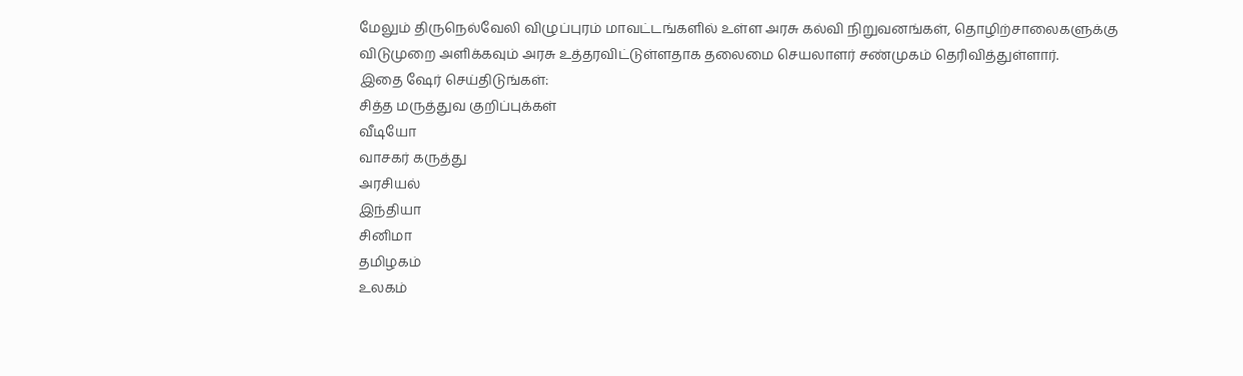மேலும் திருநெல்வேலி விழுப்புரம் மாவட்டங்களில் உள்ள அரசு கல்வி நிறுவனங்கள், தொழிற்சாலைகளுக்கு விடுமுறை அளிக்கவும் அரசு உத்தரவிட்டுள்ளதாக தலைமை செயலாளர் சண்முகம் தெரிவித்துள்ளார்.
இதை ஷேர் செய்திடுங்கள்:
சித்த மருத்துவ குறிப்புக்கள்
வீடியோ
வாசகர் கருத்து
அரசியல்
இந்தியா
சினிமா
தமிழகம்
உலகம்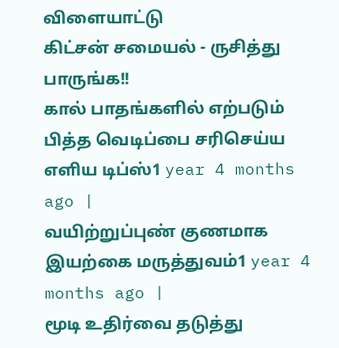விளையாட்டு
கிட்சன் சமையல் - ருசித்து பாருங்க!!
கால் பாதங்களில் எற்படும் பித்த வெடிப்பை சரிசெய்ய எளிய டிப்ஸ்1 year 4 months ago |
வயிற்றுப்புண் குணமாக இயற்கை மருத்துவம்1 year 4 months ago |
மூடி உதிர்வை தடுத்து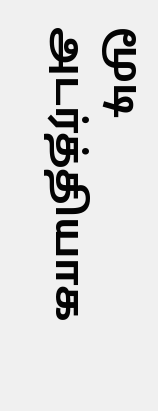மூடி அடர்த்தியாக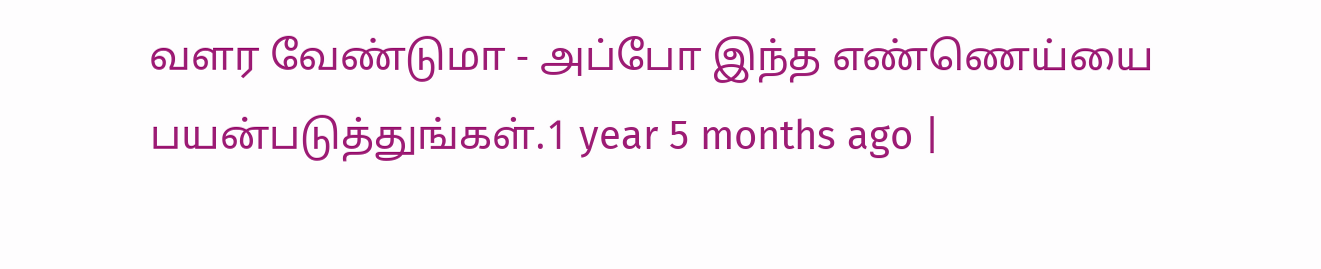வளர வேண்டுமா - அப்போ இந்த எண்ணெய்யை பயன்படுத்துங்கள்.1 year 5 months ago |